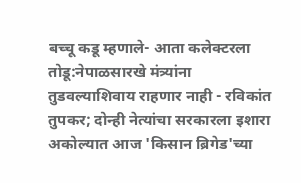बच्चू कडू म्हणाले- आता कलेक्टरला तोडू:नेपाळसारखे मंत्र्यांना तुडवल्याशिवाय राहणार नाही - रविकांत तुपकर; दोन्ही नेत्यांचा सरकारला इशारा
अकोल्यात आज 'किसान ब्रिगेड'च्या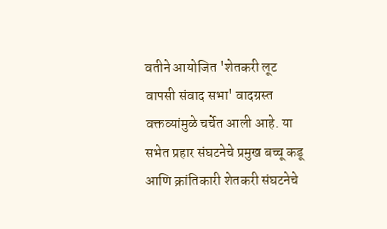वतीने आयोजित 'शेतकरी लूट वापसी संवाद सभा' वादग्रस्त वक्तव्यांमुळे चर्चेत आली आहे. या सभेत प्रहार संघटनेचे प्रमुख बच्चू कडू आणि क्रांतिकारी शेतकरी संघटनेचे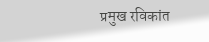प्रमुख रविकांत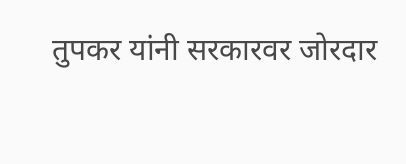तुपकर यांनी सरकारवर जोरदार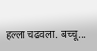हल्ला चढवला. बच्चू...